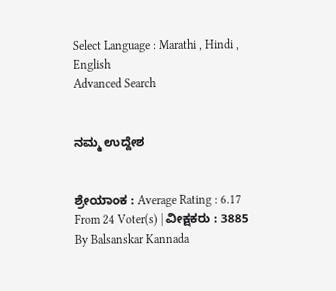Select Language : Marathi , Hindi , English
Advanced Search


ನಮ್ಮ ಉದ್ದೇಶ


ಶ್ರೇಯಾಂಕ : Average Rating : 6.17 From 24 Voter(s) | ವೀಕ್ಷಕರು : 3885
By Balsanskar Kannada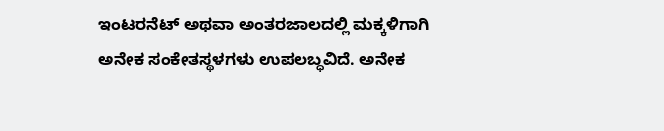ಇಂಟರನೆಟ್ ಅಥವಾ ಅಂತರಜಾಲದಲ್ಲಿ ಮಕ್ಕಳಿಗಾಗಿ ಅನೇಕ ಸಂಕೇತಸ್ಥಳಗಳು ಉಪಲಬ್ಧವಿದೆ. ಅನೇಕ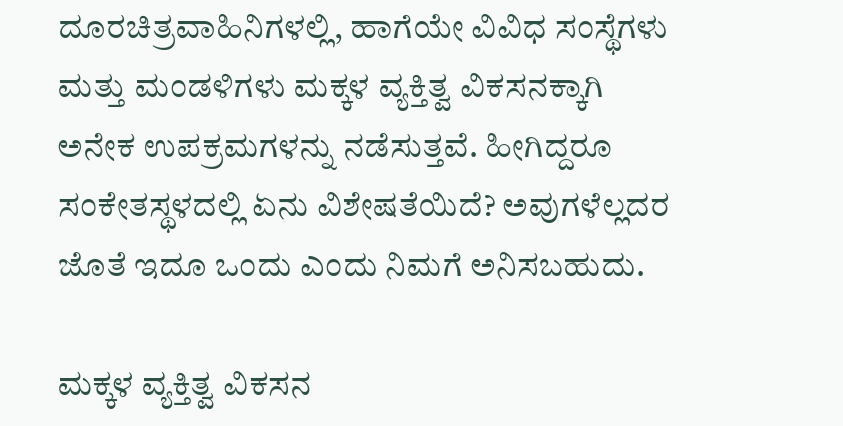ದೂರಚಿತ್ರವಾಹಿನಿಗಳಲ್ಲಿ, ಹಾಗೆಯೇ ವಿವಿಧ ಸಂಸ್ಥೆಗಳು ಮತ್ತು ಮಂಡಳಿಗಳು ಮಕ್ಕಳ ವ್ಯಕ್ತಿತ್ವ ವಿಕಸನಕ್ಕಾಗಿ ಅನೇಕ ಉಪಕ್ರಮಗಳನ್ನು ನಡೆಸುತ್ತವೆ. ಹೀಗಿದ್ದರೂ ಸಂಕೇತಸ್ಥಳದಲ್ಲಿ ಏನು ವಿಶೇಷತೆಯಿದೆ? ಅವುಗಳೆಲ್ಲದರ ಜೊತೆ ಇದೂ ಒಂದು ಎಂದು ನಿಮಗೆ ಅನಿಸಬಹುದು.

ಮಕ್ಕಳ ವ್ಯಕ್ತಿತ್ವ ವಿಕಸನ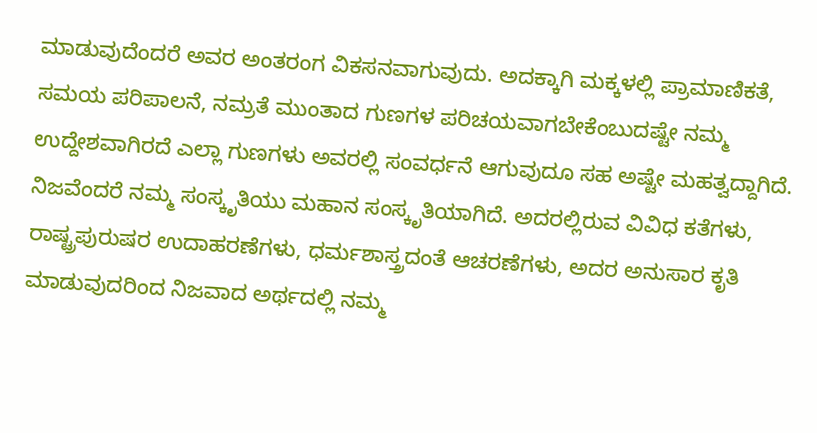ಮಾಡುವುದೆಂದರೆ ಅವರ ಅಂತರಂಗ ವಿಕಸನವಾಗುವುದು. ಅದಕ್ಕಾಗಿ ಮಕ್ಕಳಲ್ಲಿ ಪ್ರಾಮಾಣಿಕತೆ, ಸಮಯ ಪರಿಪಾಲನೆ, ನಮ್ರತೆ ಮುಂತಾದ ಗುಣಗಳ ಪರಿಚಯವಾಗಬೇಕೆಂಬುದಷ್ಟೇ ನಮ್ಮ ಉದ್ದೇಶವಾಗಿರದೆ ಎಲ್ಲಾ ಗುಣಗಳು ಅವರಲ್ಲಿ ಸಂವರ್ಧನೆ ಆಗುವುದೂ ಸಹ ಅಷ್ಟೇ ಮಹತ್ವದ್ದಾಗಿದೆ. ನಿಜವೆಂದರೆ ನಮ್ಮ ಸಂಸ್ಕೃತಿಯು ಮಹಾನ ಸಂಸ್ಕೃತಿಯಾಗಿದೆ. ಅದರಲ್ಲಿರುವ ವಿವಿಧ ಕತೆಗಳು, ರಾಷ್ಟ್ರಪುರುಷರ ಉದಾಹರಣೆಗಳು, ಧರ್ಮಶಾಸ್ತ್ರದಂತೆ ಆಚರಣೆಗಳು, ಅದರ ಅನುಸಾರ ಕೃತಿ ಮಾಡುವುದರಿಂದ ನಿಜವಾದ ಅರ್ಥದಲ್ಲಿ ನಮ್ಮ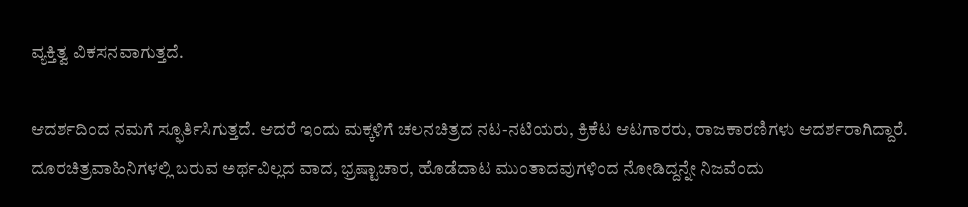ವ್ಯಕ್ತಿತ್ವ ವಿಕಸನವಾಗುತ್ತದೆ.

ಆದರ್ಶದಿಂದ ನಮಗೆ ಸ್ಫೂರ್ತಿಸಿಗುತ್ತದೆ. ಆದರೆ ಇಂದು ಮಕ್ಕಳಿಗೆ ಚಲನಚಿತ್ರದ ನಟ-ನಟಿಯರು, ಕ್ರಿಕೆಟ ಆಟಗಾರರು, ರಾಜಕಾರಣಿಗಳು ಆದರ್ಶರಾಗಿದ್ದಾರೆ. ದೂರಚಿತ್ರವಾಹಿನಿಗಳಲ್ಲಿ ಬರುವ ಅರ್ಥವಿಲ್ಲದ ವಾದ, ಭ್ರಷ್ಟಾಚಾರ, ಹೊಡೆದಾಟ ಮುಂತಾದವುಗಳಿಂದ ನೋಡಿದ್ದನ್ನೇ ನಿಜವೆಂದು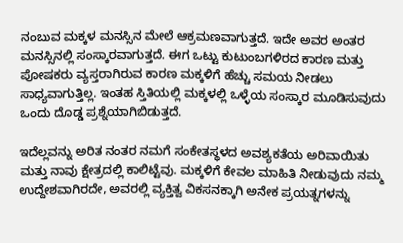ನಂಬುವ ಮಕ್ಕಳ ಮನಸ್ಸಿನ ಮೇಲೆ ಆಕ್ರಮಣವಾಗುತ್ತದೆ. ಇದೇ ಅವರ ಅಂತರ ಮನಸ್ಸಿನಲ್ಲಿ ಸಂಸ್ಕಾರವಾಗುತ್ತದೆ. ಈಗ ಒಟ್ಟು ಕುಟುಂಬಗಳಿರದ ಕಾರಣ ಮತ್ತು ಪೋಷಕರು ವ್ಯಸ್ತರಾಗಿರುವ ಕಾರಣ ಮಕ್ಕಳಿಗೆ ಹೆಚ್ಚು ಸಮಯ ನೀಡಲು ಸಾಧ್ಯವಾಗುತ್ತಿಲ್ಲ. ಇಂತಹ ಸ್ತಿತಿಯಲ್ಲಿ ಮಕ್ಕಳಲ್ಲಿ ಒಳ್ಳೆಯ ಸಂಸ್ಕಾರ ಮೂಡಿಸುವುದು ಒಂದು ದೊಡ್ಡ ಪ್ರಶ್ನೆಯಾಗಿಬಿಡುತ್ತದೆ.

ಇದೆಲ್ಲವನ್ನು ಅರಿತ ನಂತರ ನಮಗೆ ಸಂಕೇತಸ್ಥಳದ ಅವಶ್ಯಕತೆಯ ಅರಿವಾಯಿತು ಮತ್ತು ನಾವು ಕ್ಷೇತ್ರದಲ್ಲಿ ಕಾಲಿಟ್ಟೆವು. ಮಕ್ಕಳಿಗೆ ಕೇವಲ ಮಾಹಿತಿ ನೀಡುವುದು ನಮ್ಮ ಉದ್ದೇಶವಾಗಿರದೇ, ಅವರಲ್ಲಿ ವ್ಯಕ್ತಿತ್ವ ವಿಕಸನಕ್ಕಾಗಿ ಅನೇಕ ಪ್ರಯತ್ನಗಳನ್ನು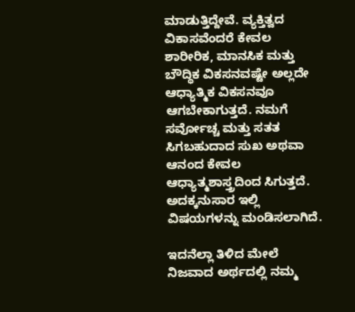ಮಾಡುತ್ತಿದ್ದೇವೆ. ವ್ಯಕ್ತಿತ್ವದ ವಿಕಾಸವೆಂದರೆ ಕೇವಲ ಶಾರೀರಿಕ, ಮಾನಸಿಕ ಮತ್ತು ಬೌದ್ಧಿಕ ವಿಕಸನವಷ್ಟೇ ಅಲ್ಲದೇ ಆಧ್ಯಾತ್ಮಿಕ ವಿಕಸನವೂ ಆಗಬೇಕಾಗುತ್ತದೆ. ನಮಗೆ ಸರ್ವೋಚ್ಚ ಮತ್ತು ಸತತ ಸಿಗಬಹುದಾದ ಸುಖ ಅಥವಾ ಆನಂದ ಕೇವಲ ಆಧ್ಯಾತ್ಮಶಾಸ್ತ್ರದಿಂದ ಸಿಗುತ್ತದೆ. ಅದಕ್ಕನುಸಾರ ಇಲ್ಲಿ ವಿಷಯಗಳನ್ನು ಮಂಡಿಸಲಾಗಿದೆ.

ಇದನೆಲ್ಲಾ ತಿಳಿದ ಮೇಲೆ ನಿಜವಾದ ಅರ್ಥದಲ್ಲಿ ನಮ್ಮ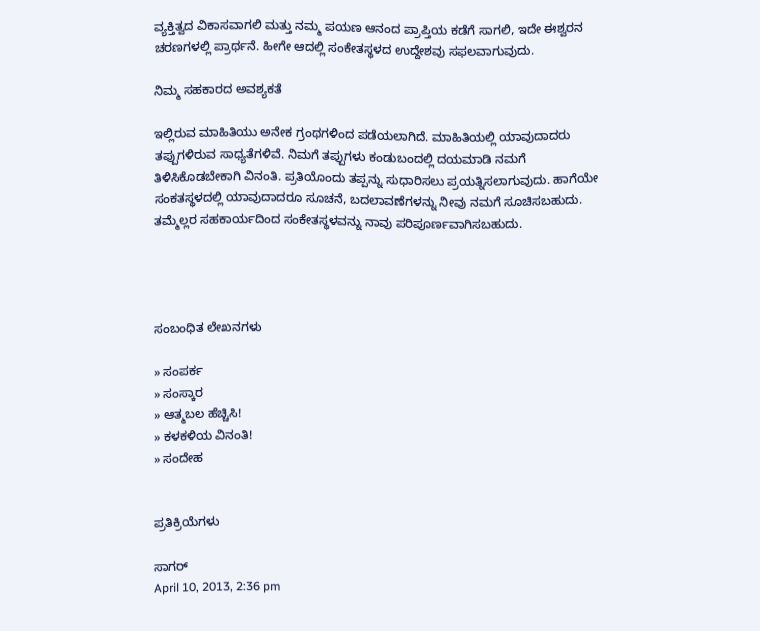ವ್ಯಕ್ತಿತ್ವದ ವಿಕಾಸವಾಗಲಿ ಮತ್ತು ನಮ್ಮ ಪಯಣ ಆನಂದ ಪ್ರಾಪ್ತಿಯ ಕಡೆಗೆ ಸಾಗಲಿ, ಇದೇ ಈಶ್ವರನ ಚರಣಗಳಲ್ಲಿ ಪ್ರಾರ್ಥನೆ. ಹೀಗೇ ಆದಲ್ಲಿ ಸಂಕೇತಸ್ಥಳದ ಉದ್ದೇಶವು ಸಫಲವಾಗುವುದು.

ನಿಮ್ಮ ಸಹಕಾರದ ಅವಶ್ಯಕತೆ

ಇಲ್ಲಿರುವ ಮಾಹಿತಿಯು ಅನೇಕ ಗ್ರಂಥಗಳಿಂದ ಪಡೆಯಲಾಗಿದೆ. ಮಾಹಿತಿಯಲ್ಲಿ ಯಾವುದಾದರು ತಪ್ಪುಗಳಿರುವ ಸಾಧ್ಯತೆಗಳಿವೆ. ನಿಮಗೆ ತಪ್ಪುಗಳು ಕಂಡುಬಂದಲ್ಲಿ ದಯಮಾಡಿ ನಮಗೆ ತಿಳಿಸಿಕೊಡಬೇಕಾಗಿ ವಿನಂತಿ. ಪ್ರತಿಯೊಂದು ತಪ್ಪನ್ನು ಸುಧಾರಿಸಲು ಪ್ರಯತ್ನಿಸಲಾಗುವುದು. ಹಾಗೆಯೇ ಸಂಕತಸ್ಥಳದಲ್ಲಿ ಯಾವುದಾದರೂ ಸೂಚನೆ, ಬದಲಾವಣೆಗಳನ್ನು ನೀವು ನಮಗೆ ಸೂಚಿಸಬಹುದು. ತಮ್ಮೆಲ್ಲರ ಸಹಕಾರ್ಯದಿಂದ ಸಂಕೇತಸ್ಥಳವನ್ನು ನಾವು ಪರಿಪೂರ್ಣವಾಗಿಸಬಹುದು.




ಸಂಬಂಧಿತ ಲೇಖನಗಳು

» ಸಂಪರ್ಕ
» ಸಂಸ್ಕಾರ
» ಆತ್ಮಬಲ ಹೆಚ್ಚಿಸಿ!
» ಕಳಕಳಿಯ ವಿನಂತಿ!
» ಸಂದೇಹ


ಪ್ರತಿಕ್ರಿಯೆಗಳು

ಸಾಗರ್
April 10, 2013, 2:36 pm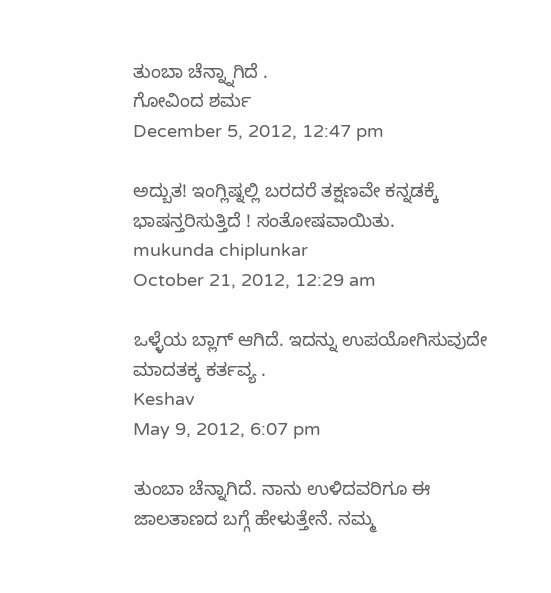ತುಂಬಾ ಚೆನ್ನ್ನಾಗಿದೆ .
ಗೋವಿಂದ ಶರ್ಮ
December 5, 2012, 12:47 pm

ಅದ್ಬುತ! ಇಂಗ್ಲಿಷ್ನಲ್ಲಿ ಬರದರೆ ತಕ್ಷಣವೇ ಕನ್ನಡಕ್ಕೆ ಭಾಷನ್ತರಿಸುತ್ತಿದೆ ! ಸಂತೋಷವಾಯಿತು.
mukunda chiplunkar
October 21, 2012, 12:29 am

ಒಳ್ಳೆಯ ಬ್ಲಾಗ್ ಆಗಿದೆ. ಇದನ್ನು ಉಪಯೋಗಿಸುವುದೇ ಮಾದತಕ್ಕ ಕರ್ತವ್ಯ .
Keshav
May 9, 2012, 6:07 pm

ತುಂಬಾ ಚೆನ್ನಾಗಿದೆ. ನಾನು ಉಳಿದವರಿಗೂ ಈ ಜಾಲತಾಣದ ಬಗ್ಗೆ ಹೇಳುತ್ತೇನೆ. ನಮ್ಮ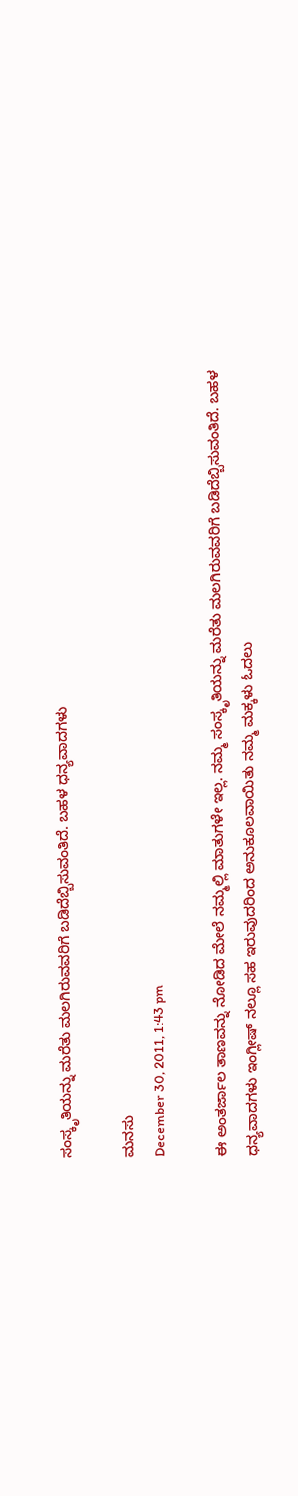ಸಂಸ್ಕೃತಿಯನ್ನು ಮರೆತು ಮಲಗಿರುವವರಿಗೆ ಬಡಿದೆಬ್ಬಿಸುವಂತಿದೆ. ಬಹಳ ಧನ್ಯವಾದಗಳು

ಮನಸು
December 30, 2011, 1:43 pm

ಈ ಅಂತರ್ಜಾಲ ತಾಣವನ್ನು ನೋಡಿದ ಮೇಲೆ ನಮ್ಮಲ್ಲಿ ಮಾತುಗಳೇ ಇಲ್ಲ. ನಮ್ಮ ಸಂಸ್ಕೃತಿಯನ್ನು ಮರೆತು ಮಲಗಿರುವವರಿಗೆ ಬಡಿದೆಬ್ಬಿಸುವಂತಿದೆ. ಬಹಳ ಧನ್ಯವಾದಗಳು ಇಂಗ್ಲೀಷ್ ನಲ್ಲೂ ಸಹ ಇರುವುದರಿಂದ ಅನುಕೂಲವಾಯಿತು ನಮ್ಮ ಮಕ್ಕಳು ಓದಲು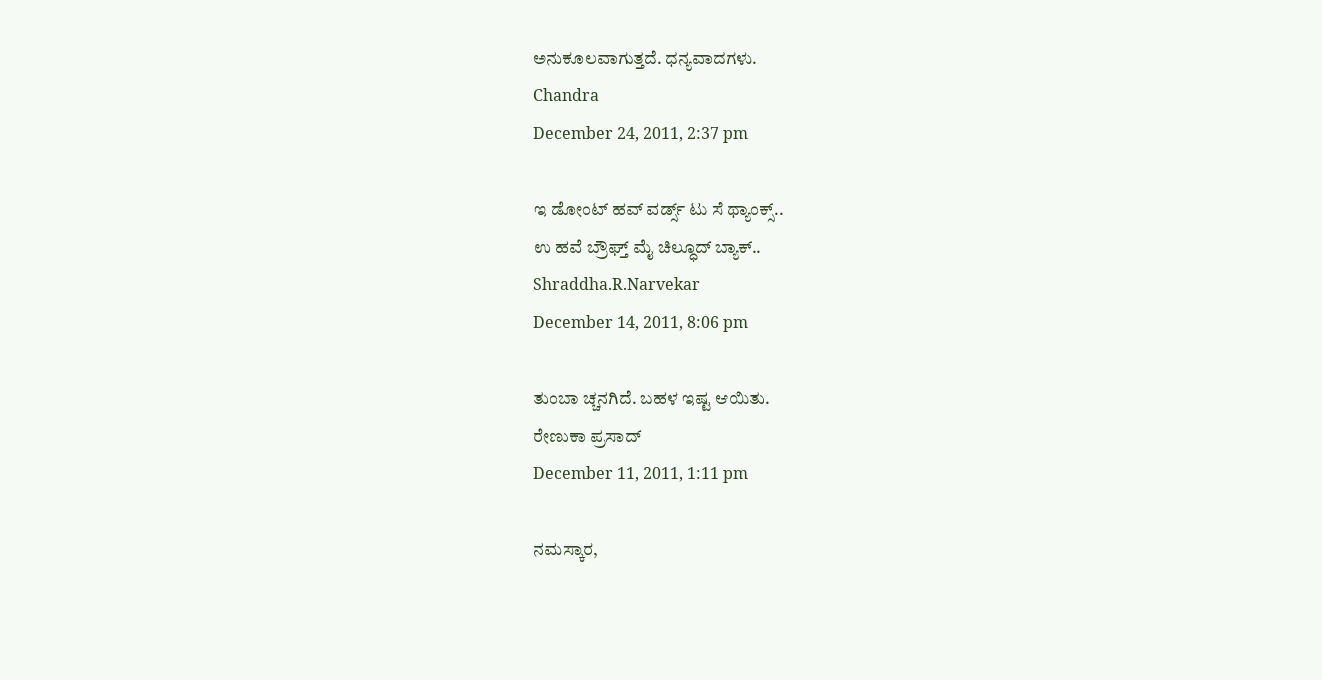ಅನುಕೂಲವಾಗುತ್ತದೆ. ಧನ್ಯವಾದಗಳು.
Chandra
December 24, 2011, 2:37 pm

ಇ ಡೋಂಟ್ ಹವ್ ವರ್ಡ್ಸ್ ಟು ಸೆ ಥ್ಯಾಂಕ್ಸ್..
ಉ ಹವೆ ಬ್ರೌಘ್ತ್ ಮೈ ಚಿಲ್ಧೂದ್ ಬ್ಯಾಕ್..
Shraddha.R.Narvekar
December 14, 2011, 8:06 pm

ತುಂಬಾ ಚ್ಚನಗಿದೆ. ಬಹಳ ಇಷ್ಟ ಆಯಿತು.
ರೇಣುಕಾ ಪ್ರಸಾದ್
December 11, 2011, 1:11 pm

ನಮಸ್ಕಾರ,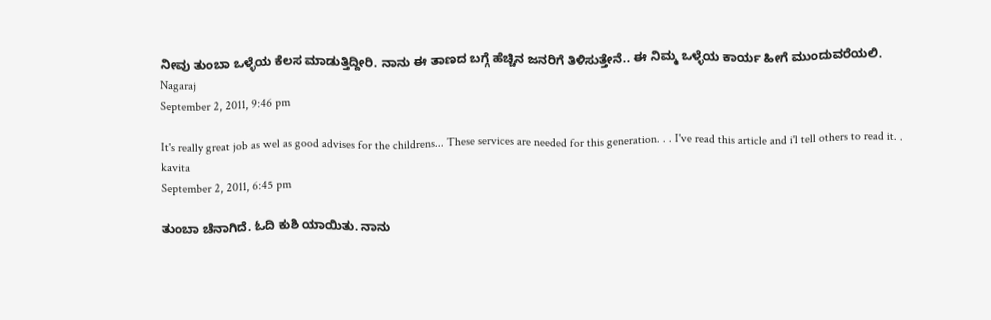ನೀವು ತುಂಬಾ ಒಳ್ಳೆಯ ಕೆಲಸ ಮಾಡುತ್ತಿದ್ದೀರಿ. ನಾನು ಈ ತಾಣದ ಬಗ್ಗೆ ಹೆಚ್ಚಿನ ಜನರಿಗೆ ತಿಳಿಸುತ್ತೇನೆ.. ಈ ನಿಮ್ಮ ಒಳ್ಳೆಯ ಕಾರ್ಯ ಹೀಗೆ ಮುಂದುವರೆಯಲಿ.
Nagaraj
September 2, 2011, 9:46 pm

It's really great job as wel as good advises for the childrens... These services are needed for this generation. . . I've read this article and i'l tell others to read it. .
kavita
September 2, 2011, 6:45 pm

ತುಂಬಾ ಚೆನಾಗಿದೆ. ಓದಿ ಕುಶಿ ಯಾಯಿತು. ನಾನು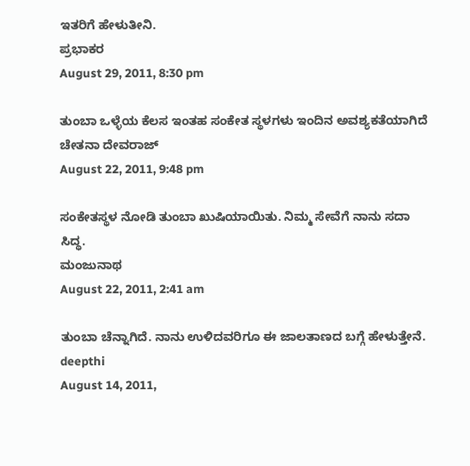ಇತರಿಗೆ ಹೇಳುತೀನಿ.
ಪ್ರಭಾಕರ
August 29, 2011, 8:30 pm

ತುಂಬಾ ಒಳ್ಳೆಯ ಕೆಲಸ ಇಂತಹ ಸಂಕೇತ ಸ್ಥಳಗಳು ಇಂದಿನ ಅವಶ್ಯಕತೆಯಾಗಿದೆ
ಚೇತನಾ ದೇವರಾಜ್
August 22, 2011, 9:48 pm

ಸಂಕೇತಸ್ಥಳ ನೋಡಿ ತುಂಬಾ ಖುಷಿಯಾಯಿತು. ನಿಮ್ಮ ಸೇವೆಗೆ ನಾನು ಸದಾ ಸಿದ್ಧ.
ಮಂಜುನಾಥ
August 22, 2011, 2:41 am

ತುಂಬಾ ಚೆನ್ನಾಗಿದೆ. ನಾನು ಉಳಿದವರಿಗೂ ಈ ಜಾಲತಾಣದ ಬಗ್ಗೆ ಹೇಳುತ್ತೇನೆ.
deepthi
August 14, 2011,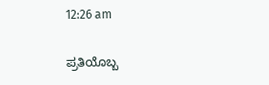12:26 am

ಪ್ರತಿಯೊಬ್ಬ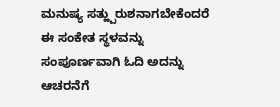ಮನುಷ್ಯ ಸತ್ಹ್ಪುರುಶನಾಗಬೇಕೆಂದರೆ ಈ ಸಂಕೇತ ಸ್ಥಳವನ್ನು ಸಂಪೂರ್ಣವಾಗಿ ಓದಿ ಅದನ್ನು ಆಚರನೆಗೆ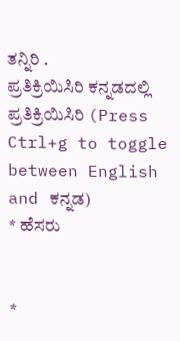ತನ್ನಿರಿ .
ಪ್ರತಿಕ್ರಿಯಿಸಿರಿ ಕನ್ನಡದಲ್ಲಿ ಪ್ರತಿಕ್ರಿಯಿಸಿರಿ (Press Ctrl+g to toggle between English and ಕನ್ನಡ)
* ಹೆಸರು


*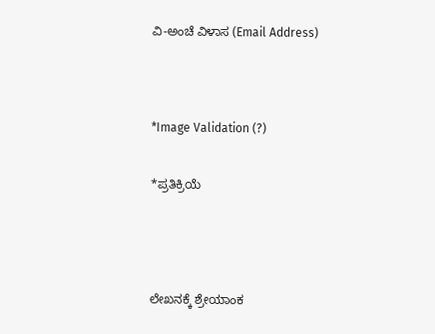ವಿ-ಅಂಚೆ ವಿಳಾಸ (Email Address)




*Image Validation (?)


*ಪ್ರತಿಕ್ರಿಯೆ





ಲೇಖನಕ್ಕೆ ಶ್ರೇಯಾಂಕ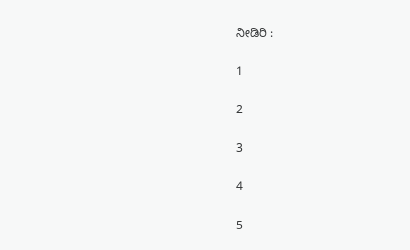ನೀಡಿರಿ :

1

2

3

4

5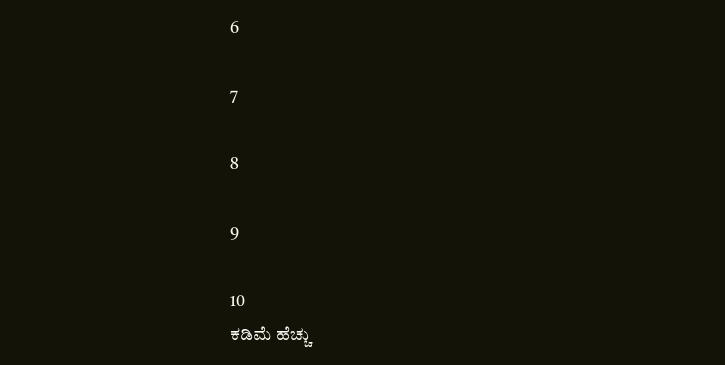6

7

8

9

10
ಕಡಿಮೆ ಹೆಚ್ಚು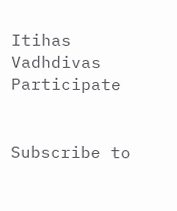Itihas
Vadhdivas
Participate


Subscribe to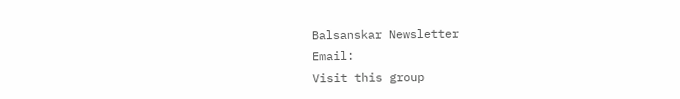Balsanskar Newsletter
Email:
Visit this group